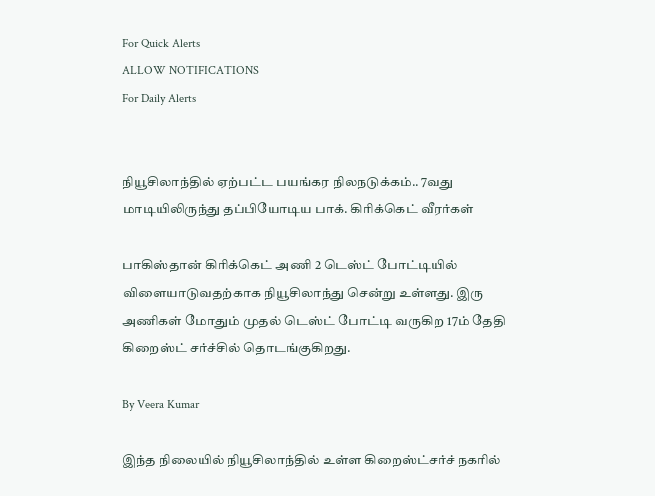For Quick Alerts
ALLOW NOTIFICATIONS
For Daily Alerts


நியூசிலாந்தில் ஏற்பட்ட பயங்கர நிலநடுக்கம்.. 7வது மாடியிலிருந்து தப்பியோடிய பாக். கிரிக்கெட் வீரர்கள்

பாகிஸ்தான் கிரிக்கெட் அணி 2 டெஸ்ட் போட்டியில் விளையாடுவதற்காக நியூசிலாந்து சென்று உள்ளது. இரு அணிகள் மோதும் முதல் டெஸ்ட் போட்டி வருகிற 17ம் தேதி கிறைஸ்ட் சர்ச்சில் தொடங்குகிறது.

By Veera Kumar

இந்த நிலையில் நியூசிலாந்தில் உள்ள கிறைஸ்ட்சர்ச் நகரில்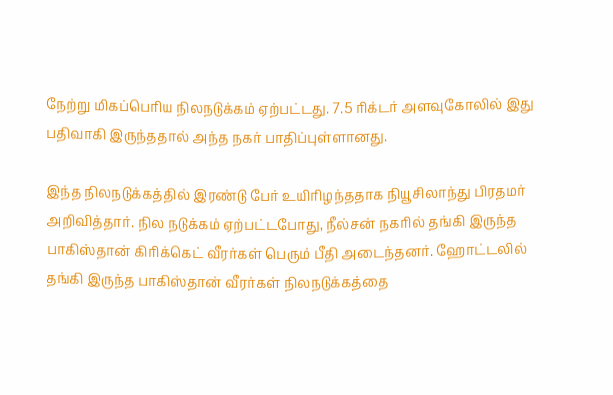நேற்று மிகப்பெரிய நிலநடுக்கம் ஏற்பட்டது. 7.5 ரிக்டர் அளவுகோலில் இது பதிவாகி இருந்ததால் அந்த நகர் பாதிப்புள்ளானது.

இந்த நிலநடுக்கத்தில் இரண்டு பேர் உயிரிழந்ததாக நியூசிலாந்து பிரதமர் அறிவித்தார். நில நடுக்கம் ஏற்பட்டபோது, நீல்சன் நகரில் தங்கி இருந்த பாகிஸ்தான் கிரிக்கெட் வீரர்கள் பெரும் பீதி அடைந்தனர். ஹோட்டலில் தங்கி இருந்த பாகிஸ்தான் வீரர்கள் நிலநடுக்கத்தை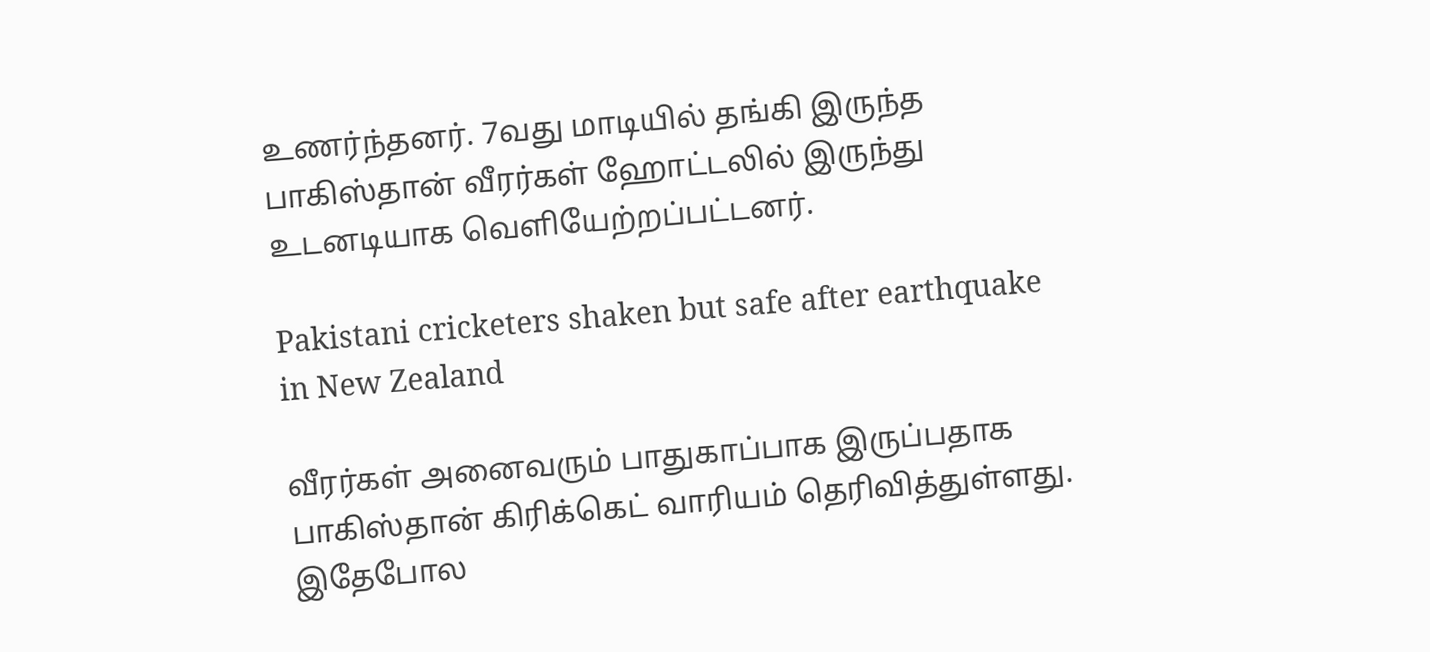உணர்ந்தனர். 7வது மாடியில் தங்கி இருந்த பாகிஸ்தான் வீரர்கள் ஹோட்டலில் இருந்து உடனடியாக வெளியேற்றப்பட்டனர்.

Pakistani cricketers shaken but safe after earthquake in New Zealand

வீரர்கள் அனைவரும் பாதுகாப்பாக இருப்பதாக பாகிஸ்தான் கிரிக்கெட் வாரியம் தெரிவித்துள்ளது. இதேபோல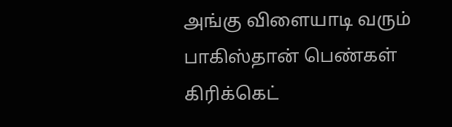அங்கு விளையாடி வரும் பாகிஸ்தான் பெண்கள் கிரிக்கெட்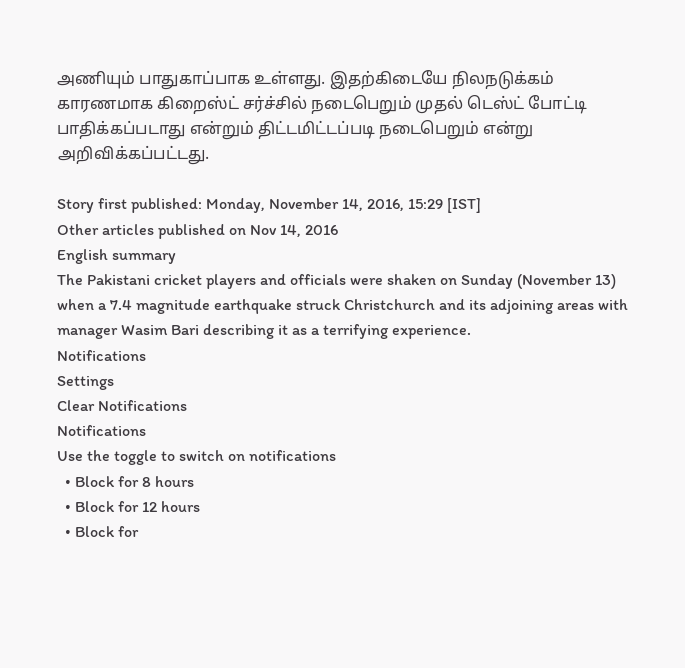அணியும் பாதுகாப்பாக உள்ளது. இதற்கிடையே நிலநடுக்கம் காரணமாக கிறைஸ்ட் சர்ச்சில் நடைபெறும் முதல் டெஸ்ட் போட்டி பாதிக்கப்படாது என்றும் திட்டமிட்டப்படி நடைபெறும் என்று அறிவிக்கப்பட்டது.

Story first published: Monday, November 14, 2016, 15:29 [IST]
Other articles published on Nov 14, 2016
English summary
The Pakistani cricket players and officials were shaken on Sunday (November 13) when a 7.4 magnitude earthquake struck Christchurch and its adjoining areas with manager Wasim Bari describing it as a terrifying experience.
Notifications
Settings
Clear Notifications
Notifications
Use the toggle to switch on notifications
  • Block for 8 hours
  • Block for 12 hours
  • Block for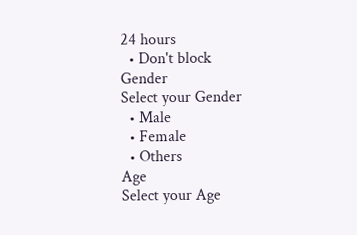24 hours
  • Don't block
Gender
Select your Gender
  • Male
  • Female
  • Others
Age
Select your Age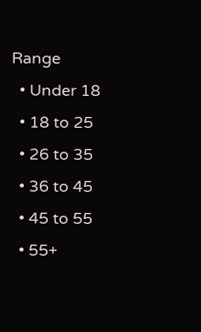Range
  • Under 18
  • 18 to 25
  • 26 to 35
  • 36 to 45
  • 45 to 55
  • 55+